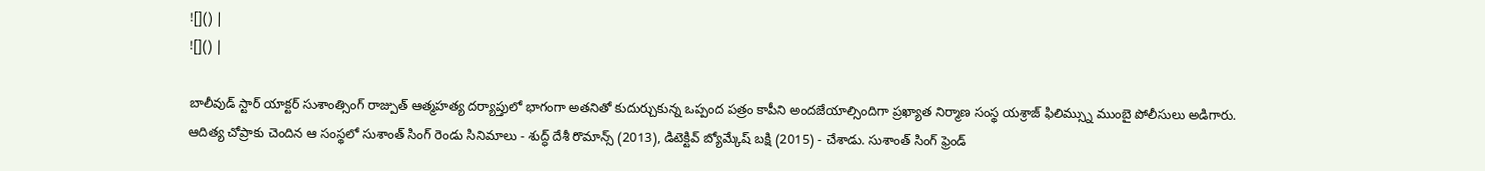![]() |
![]() |

బాలీవుడ్ స్టార్ యాక్టర్ సుశాంత్సింగ్ రాజ్పుత్ ఆత్మహత్య దర్యాప్తులో భాగంగా అతనితో కుదుర్చుకున్న ఒప్పంద పత్రం కాపీని అందజేయాల్సిందిగా ప్రఖ్యాత నిర్మాణ సంస్థ యశ్రాజ్ ఫిలిమ్స్ను ముంబై పోలీసులు అడిగారు. ఆదిత్య చోప్రాకు చెందిన ఆ సంస్థలో సుశాంత్ సింగ్ రెండు సినిమాలు - శుద్ధ్ దేశీ రొమాన్స్ (2013), డిటెక్టివ్ బ్యోమ్కేష్ బక్షి (2015) - చేశాడు. సుశాంత్ సింగ్ ఫ్రెండ్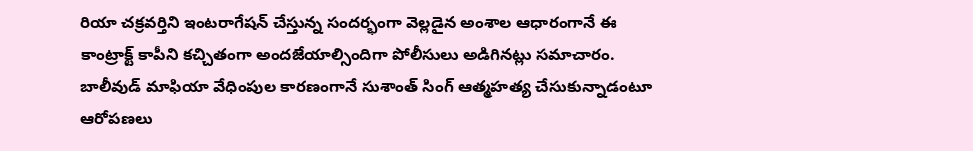రియా చక్రవర్తిని ఇంటరాగేషన్ చేస్తున్న సందర్భంగా వెల్లడైన అంశాల ఆధారంగానే ఈ కాంట్రాక్ట్ కాపీని కచ్చితంగా అందజేయాల్సిందిగా పోలీసులు అడిగినట్లు సమాచారం. బాలీవుడ్ మాఫియా వేధింపుల కారణంగానే సుశాంత్ సింగ్ ఆత్మహత్య చేసుకున్నాడంటూ ఆరోపణలు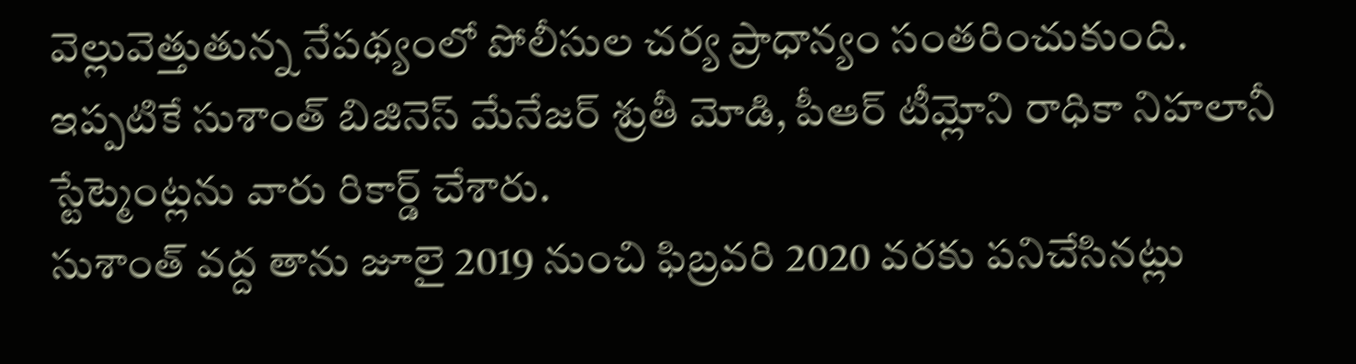వెల్లువెత్తుతున్న నేపథ్యంలో పోలీసుల చర్య ప్రాధాన్యం సంతరించుకుంది. ఇప్పటికే సుశాంత్ బిజినెస్ మేనేజర్ శ్రుతీ మోడి, పీఆర్ టీమ్లోని రాధికా నిహలానీ స్టేట్మెంట్లను వారు రికార్డ్ చేశారు.
సుశాంత్ వద్ద తాను జూలై 2019 నుంచి ఫిబ్రవరి 2020 వరకు పనిచేసినట్లు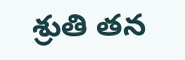శ్రుతి తన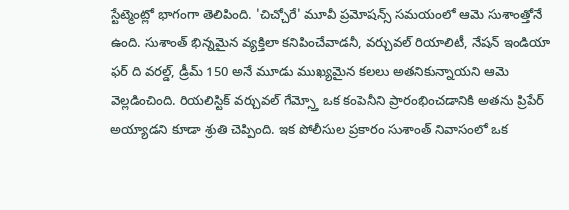స్టేట్మెంట్లో భాగంగా తెలిపింది. 'చిచ్చోరే' మూవీ ప్రమోషన్స్ సమయంలో ఆమె సుశాంత్తోనే ఉంది. సుశాంత్ భిన్నమైన వ్యక్తిలా కనిపించేవాడనీ, వర్చువల్ రియాలిటీ, నేషన్ ఇండియా ఫర్ ది వరల్డ్, డ్రీమ్ 150 అనే మూడు ముఖ్యమైన కలలు అతనికున్నాయని ఆమె వెల్లడించింది. రియలిస్టిక్ వర్చువల్ గేమ్స్తో ఒక కంపెనీని ప్రారంభించడానికి అతను ప్రిపేర్ అయ్యాడని కూడా శ్రుతి చెప్పింది. ఇక పోలీసుల ప్రకారం సుశాంత్ నివాసంలో ఒక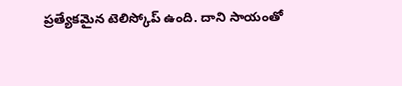ప్రత్యేకమైన టెలిస్కోప్ ఉంది. దాని సాయంతో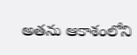అతను ఆకాశంలోని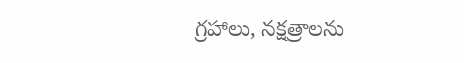గ్రహాలు, నక్షత్రాలను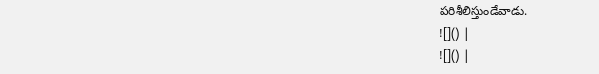పరిశీలిస్తుండేవాడు.
![]() |
![]() |